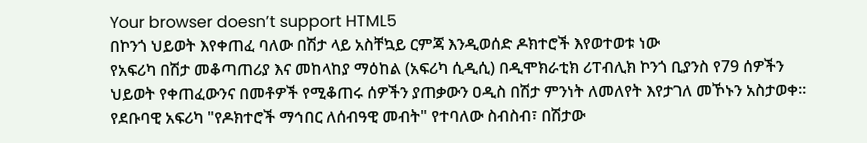Your browser doesn’t support HTML5
በኮንጎ ህይወት እየቀጠፈ ባለው በሽታ ላይ አስቸኳይ ርምጃ እንዲወሰድ ዶክተሮች እየወተወቱ ነው
የአፍሪካ በሽታ መቆጣጠሪያ እና መከላከያ ማዕከል (አፍሪካ ሲዲሲ) በዲሞክራቲክ ሪፐብሊክ ኮንጎ ቢያንስ የ79 ሰዎችን ህይወት የቀጠፈውንና በመቶዎች የሚቆጠሩ ሰዎችን ያጠቃውን ዐዲስ በሽታ ምንነት ለመለየት እየታገለ መኾኑን አስታወቀ።
የደቡባዊ አፍሪካ "የዶክተሮች ማኅበር ለሰብዓዊ መብት" የተባለው ስብስብ፣ በሽታው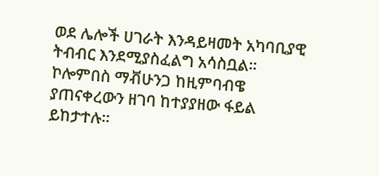ወደ ሌሎች ሀገራት እንዳይዛመት አካባቢያዊ ትብብር እንደሚያስፈልግ አሳስቧል።
ኮሎምበስ ማቭሁንጋ ከዚምባብዌ ያጠናቀረውን ዘገባ ከተያያዘው ፋይል ይከታተሉ።